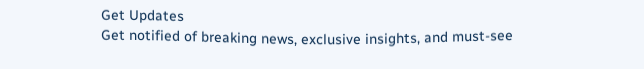Get Updates
Get notified of breaking news, exclusive insights, and must-see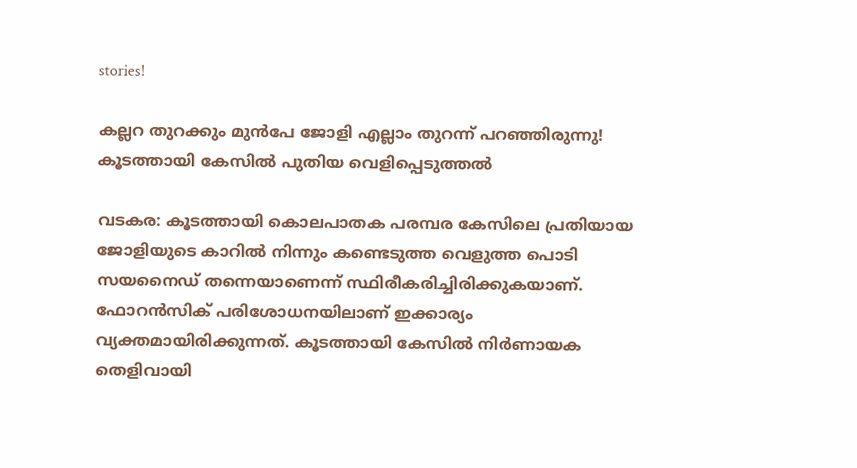stories!

കല്ലറ തുറക്കും മുൻപേ ജോളി എല്ലാം തുറന്ന് പറഞ്ഞിരുന്നു! കൂടത്തായി കേസിൽ പുതിയ വെളിപ്പെടുത്തൽ

വടകര: കൂടത്തായി കൊലപാതക പരമ്പര കേസിലെ പ്രതിയായ ജോളിയുടെ കാറില്‍ നിന്നും കണ്ടെടുത്ത വെളുത്ത പൊടി സയനൈഡ് തന്നെയാണെന്ന് സ്ഥിരീകരിച്ചിരിക്കുകയാണ്. ഫോറന്‍സിക് പരിശോധനയിലാണ് ഇക്കാര്യം വ്യക്തമായിരിക്കുന്നത്. കൂടത്തായി കേസില്‍ നിര്‍ണായക തെളിവായി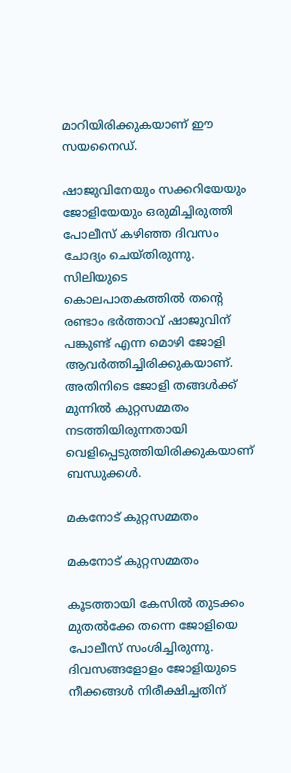മാറിയിരിക്കുകയാണ് ഈ സയനൈഡ്.

ഷാജുവിനേയും സക്കറിയേയും ജോളിയേയും ഒരുമിച്ചിരുത്തി പോലീസ് കഴിഞ്ഞ ദിവസം ചോദ്യം ചെയ്തിരുന്നു. സിലിയുടെ കൊലപാതകത്തില്‍ തന്റെ രണ്ടാം ഭര്‍ത്താവ് ഷാജുവിന് പങ്കുണ്ട് എന്ന മൊഴി ജോളി ആവര്‍ത്തിച്ചിരിക്കുകയാണ്. അതിനിടെ ജോളി തങ്ങള്‍ക്ക് മുന്നില്‍ കുറ്റസമ്മതം നടത്തിയിരുന്നതായി വെളിപ്പെടുത്തിയിരിക്കുകയാണ് ബന്ധുക്കള്‍.

മകനോട് കുറ്റസമ്മതം

മകനോട് കുറ്റസമ്മതം

കൂടത്തായി കേസില്‍ തുടക്കം മുതല്‍ക്കേ തന്നെ ജോളിയെ പോലീസ് സംശിച്ചിരുന്നു. ദിവസങ്ങളോളം ജോളിയുടെ നീക്കങ്ങള്‍ നിരീക്ഷിച്ചതിന്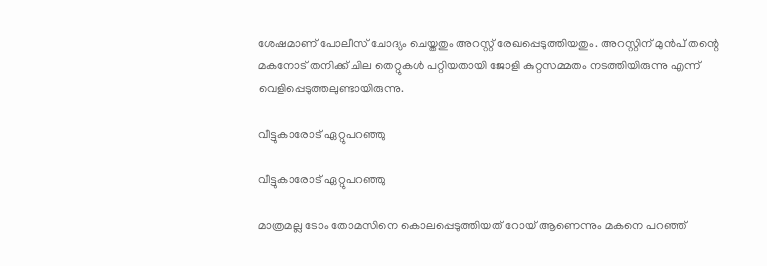ശേഷമാണ് പോലീസ് ചോദ്യം ചെയ്തതും അറസ്റ്റ് രേഖപ്പെടുത്തിയതും. അറസ്റ്റിന് മുന്‍പ് തന്റെ മകനോട് തനിക്ക് ചില തെറ്റുകള്‍ പറ്റിയതായി ജോളി കുറ്റസമ്മതം നടത്തിയിരുന്നു എന്ന് വെളിപ്പെടുത്തലുണ്ടായിരുന്നു.

വീട്ടുകാരോട് ഏറ്റുപറഞ്ഞു

വീട്ടുകാരോട് ഏറ്റുപറഞ്ഞു

മാത്രമല്ല ടോം തോമസിനെ കൊലപ്പെടുത്തിയത് റോയ് ആണെന്നും മകനെ പറഞ്ഞ്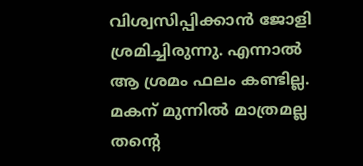വിശ്വസിപ്പിക്കാന്‍ ജോളി ശ്രമിച്ചിരുന്നു. എന്നാല്‍ ആ ശ്രമം ഫലം കണ്ടില്ല. മകന് മുന്നില്‍ മാത്രമല്ല തന്റെ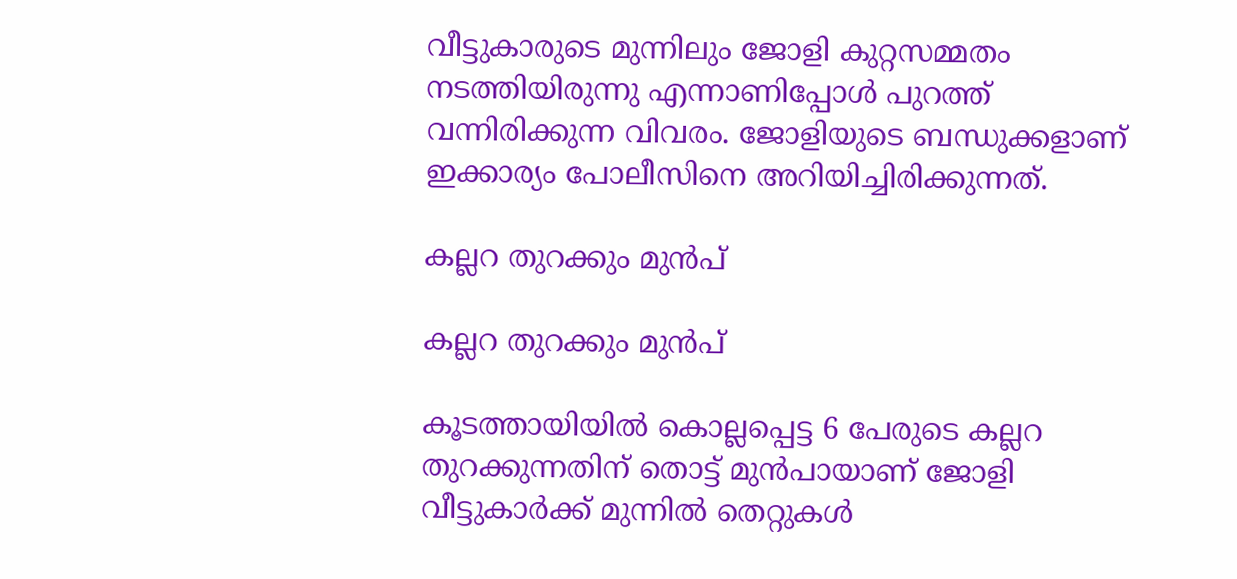വീട്ടുകാരുടെ മുന്നിലും ജോളി കുറ്റസമ്മതം നടത്തിയിരുന്നു എന്നാണിപ്പോള്‍ പുറത്ത് വന്നിരിക്കുന്ന വിവരം. ജോളിയുടെ ബന്ധുക്കളാണ് ഇക്കാര്യം പോലീസിനെ അറിയിച്ചിരിക്കുന്നത്.

കല്ലറ തുറക്കും മുൻപ്

കല്ലറ തുറക്കും മുൻപ്

കൂടത്തായിയില്‍ കൊല്ലപ്പെട്ട 6 പേരുടെ കല്ലറ തുറക്കുന്നതിന് തൊട്ട് മുന്‍പായാണ് ജോളി വീട്ടുകാര്‍ക്ക് മുന്നില്‍ തെറ്റുകള്‍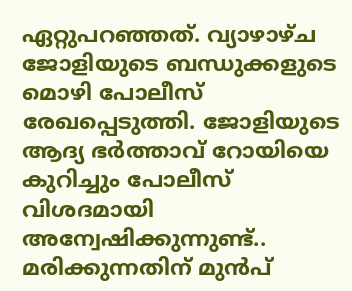ഏറ്റുപറഞ്ഞത്. വ്യാഴാഴ്ച ജോളിയുടെ ബന്ധുക്കളുടെ മൊഴി പോലീസ് രേഖപ്പെടുത്തി. ജോളിയുടെ ആദ്യ ഭര്‍ത്താവ് റോയിയെ കുറിച്ചും പോലീസ് വിശദമായി അന്വേഷിക്കുന്നുണ്ട്.. മരിക്കുന്നതിന് മുന്‍പ്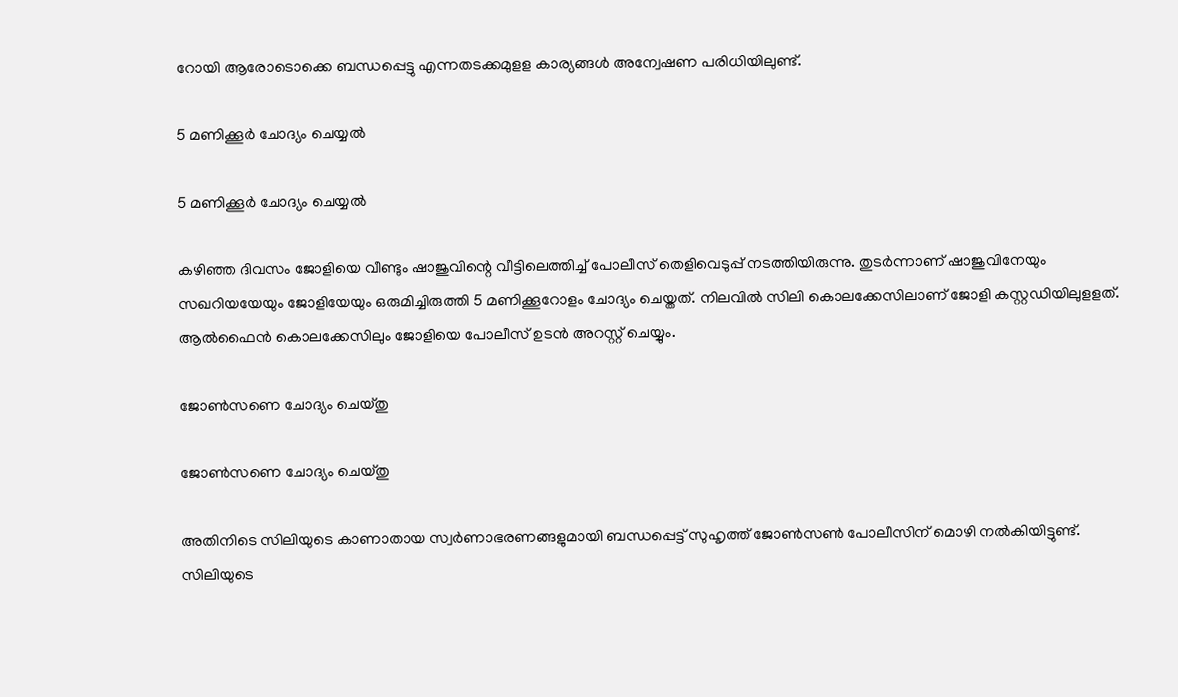റോയി ആരോടൊക്കെ ബന്ധപ്പെട്ടു എന്നതടക്കമുളള കാര്യങ്ങള്‍ അന്വേഷണ പരിധിയിലുണ്ട്.

5 മണിക്കൂർ ചോദ്യം ചെയ്യൽ

5 മണിക്കൂർ ചോദ്യം ചെയ്യൽ

കഴിഞ്ഞ ദിവസം ജോളിയെ വീണ്ടും ഷാജുവിന്റെ വീട്ടിലെത്തിച്ച് പോലീസ് തെളിവെടുപ്പ് നടത്തിയിരുന്നു. തുടര്‍ന്നാണ് ഷാജുവിനേയും സഖറിയയേയും ജോളിയേയും ഒരുമിച്ചിരുത്തി 5 മണിക്കൂറോളം ചോദ്യം ചെയ്തത്. നിലവില്‍ സിലി കൊലക്കേസിലാണ് ജോളി കസ്റ്റഡിയിലുളളത്. ആല്‍ഫൈന്‍ കൊലക്കേസിലും ജോളിയെ പോലീസ് ഉടന്‍ അറസ്റ്റ് ചെയ്യും.

ജോൺസണെ ചോദ്യം ചെയ്തു

ജോൺസണെ ചോദ്യം ചെയ്തു

അതിനിടെ സിലിയുടെ കാണാതായ സ്വര്‍ണാഭരണങ്ങളുമായി ബന്ധപ്പെട്ട് സുഹൃത്ത് ജോണ്‍സണ്‍ പോലീസിന് മൊഴി നല്‍കിയിട്ടുണ്ട്. സിലിയുടെ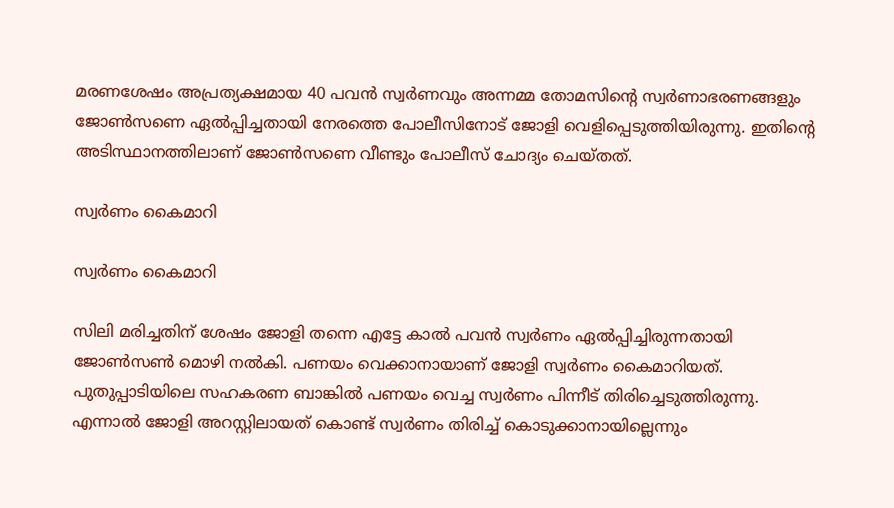മരണശേഷം അപ്രത്യക്ഷമായ 40 പവന്‍ സ്വര്‍ണവും അന്നമ്മ തോമസിന്റെ സ്വര്‍ണാഭരണങ്ങളും ജോണ്‍സണെ ഏല്‍പ്പിച്ചതായി നേരത്തെ പോലീസിനോട് ജോളി വെളിപ്പെടുത്തിയിരുന്നു. ഇതിന്റെ അടിസ്ഥാനത്തിലാണ് ജോണ്‍സണെ വീണ്ടും പോലീസ് ചോദ്യം ചെയ്തത്.

സ്വർണം കൈമാറി

സ്വർണം കൈമാറി

സിലി മരിച്ചതിന് ശേഷം ജോളി തന്നെ എട്ടേ കാല്‍ പവന്‍ സ്വര്‍ണം ഏല്‍പ്പിച്ചിരുന്നതായി ജോണ്‍സണ്‍ മൊഴി നല്‍കി. പണയം വെക്കാനായാണ് ജോളി സ്വര്‍ണം കൈമാറിയത്. പുതുപ്പാടിയിലെ സഹകരണ ബാങ്കില്‍ പണയം വെച്ച സ്വര്‍ണം പിന്നീട് തിരിച്ചെടുത്തിരുന്നു. എന്നാല്‍ ജോളി അറസ്റ്റിലായത് കൊണ്ട് സ്വര്‍ണം തിരിച്ച് കൊടുക്കാനായില്ലെന്നും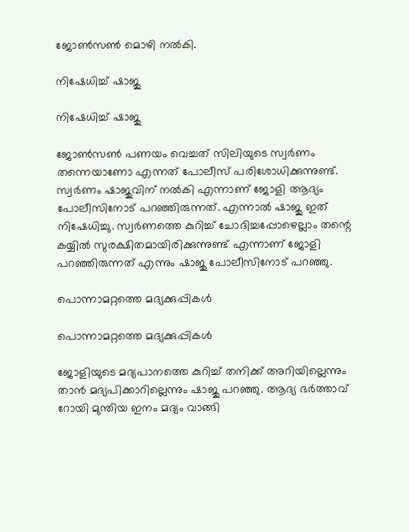ജോണ്‍സണ്‍ മൊഴി നല്‍കി.

നിഷേധിച്ച് ഷാജു

നിഷേധിച്ച് ഷാജു

ജോണ്‍സണ്‍ പണയം വെച്ചത് സിലിയുടെ സ്വര്‍ണം തന്നെയാണോ എന്നത് പോലീസ് പരിശോധിക്കുന്നുണ്ട്. സ്വര്‍ണം ഷാജുവിന് നല്‍കി എന്നാണ് ജോളി ആദ്യം പോലീസിനോട് പറഞ്ഞിരുന്നത്. എന്നാല്‍ ഷാജു ഇത് നിഷേധിച്ചു. സ്വര്‍ണത്തെ കുറിച്ച് ചോദിച്ചപ്പോഴെല്ലാം തന്റെ കയ്യില്‍ സുരക്ഷിതമായിരിക്കുന്നുണ്ട് എന്നാണ് ജോളി പറഞ്ഞിരുന്നത് എന്നും ഷാജു പോലീസിനോട് പറഞ്ഞു.

പൊന്നാമറ്റത്തെ മദ്യക്കുപ്പികൾ

പൊന്നാമറ്റത്തെ മദ്യക്കുപ്പികൾ

ജോളിയുടെ മദ്യപാനത്തെ കുറിച്ച് തനിക്ക് അറിയില്ലെന്നും താന്‍ മദ്യപിക്കാറില്ലെന്നും ഷാജു പറഞ്ഞു. ആദ്യ ഭര്‍ത്താവ് റോയി മുന്തിയ ഇനം മദ്യം വാങ്ങി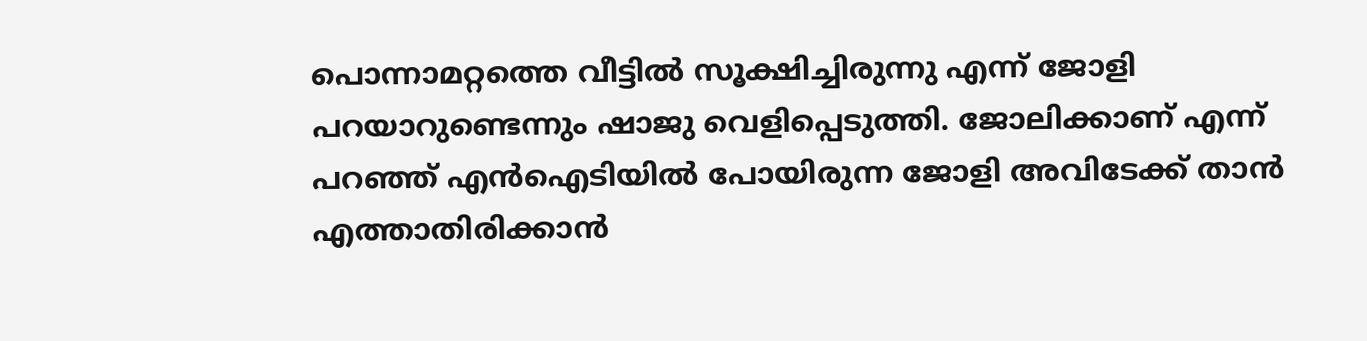പൊന്നാമറ്റത്തെ വീട്ടില്‍ സൂക്ഷിച്ചിരുന്നു എന്ന് ജോളി പറയാറുണ്ടെന്നും ഷാജു വെളിപ്പെടുത്തി. ജോലിക്കാണ് എന്ന് പറഞ്ഞ് എന്‍ഐടിയില്‍ പോയിരുന്ന ജോളി അവിടേക്ക് താന്‍ എത്താതിരിക്കാന്‍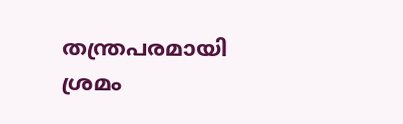തന്ത്രപരമായി ശ്രമം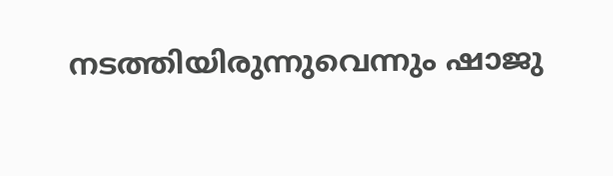നടത്തിയിരുന്നുവെന്നും ഷാജു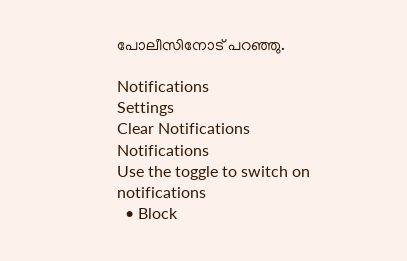പോലീസിനോട് പറഞ്ഞു.

Notifications
Settings
Clear Notifications
Notifications
Use the toggle to switch on notifications
  • Block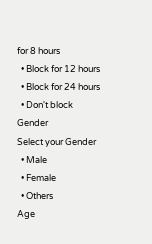for 8 hours
  • Block for 12 hours
  • Block for 24 hours
  • Don't block
Gender
Select your Gender
  • Male
  • Female
  • Others
Age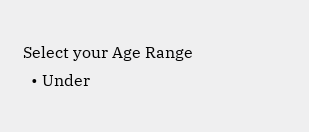Select your Age Range
  • Under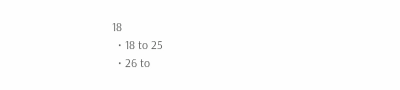18
  • 18 to 25
  • 26 to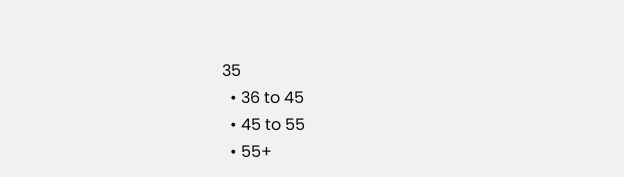35
  • 36 to 45
  • 45 to 55
  • 55+